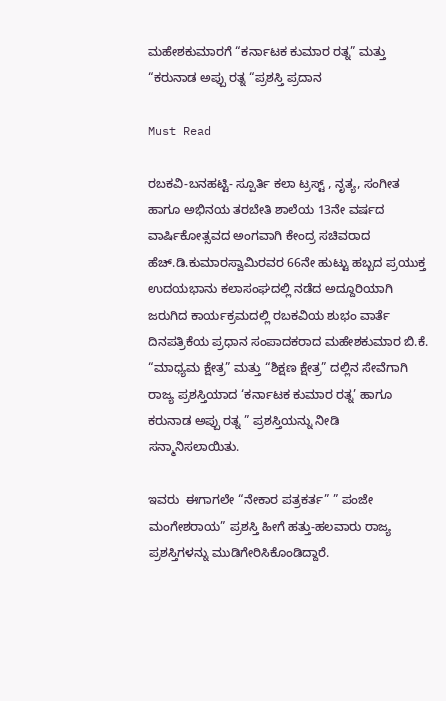ಮಹೇಶಕುಮಾರಗೆ “ಕರ್ನಾಟಕ ಕುಮಾರ ರತ್ನ” ಮತ್ತು “ಕರುನಾಡ ಅಪ್ಪು ರತ್ನ “ಪ್ರಶಸ್ತಿ ಪ್ರದಾನ

Must Read

ರಬಕವಿ-ಬನಹಟ್ಟಿ- ಸ್ಪೂರ್ತಿ ಕಲಾ ಟ್ರಸ್ಟ್ , ನೃತ್ಯ, ಸಂಗೀತ ಹಾಗೂ ಅಭಿನಯ ತರಬೇತಿ ಶಾಲೆಯ 13ನೇ ವರ್ಷದ ವಾರ್ಷಿಕೋತ್ಸವದ ಅಂಗವಾಗಿ ಕೇಂದ್ರ ಸಚಿವರಾದ ಹೆಚ್.ಡಿ.ಕುಮಾರಸ್ವಾಮಿರವರ 66ನೇ ಹುಟ್ಟು ಹಬ್ಬದ ಪ್ರಯುಕ್ತ ಉದಯಭಾನು ಕಲಾಸಂಘದಲ್ಲಿ ನಡೆದ ಅದ್ದೂರಿಯಾಗಿ ಜರುಗಿದ ಕಾರ್ಯಕ್ರಮದಲ್ಲಿ ರಬಕವಿಯ ಶುಭಂ ವಾರ್ತೆ ದಿನಪತ್ರಿಕೆಯ ಪ್ರಧಾನ ಸಂಪಾದಕರಾದ ಮಹೇಶಕುಮಾರ ಬಿ.ಕೆ. “ಮಾಧ್ಯಮ ಕ್ಷೇತ್ರ” ಮತ್ತು “ಶಿಕ್ಷಣ ಕ್ಷೇತ್ರ” ದಲ್ಲಿನ ಸೇವೆಗಾಗಿ ರಾಜ್ಯ ಪ್ರಶಸ್ತಿಯಾದ ‘ಕರ್ನಾಟಕ ಕುಮಾರ ರತ್ನ’ ಹಾಗೂ ಕರುನಾಡ ಅಪ್ಪು ರತ್ನ ” ಪ್ರಶಸ್ತಿಯನ್ನು ನೀಡಿ ಸನ್ಮಾನಿಸಲಾಯಿತು.

ಇವರು  ಈಗಾಗಲೇ “ನೇಕಾರ ಪತ್ರಕರ್ತ” ” ಪಂಜೇ ಮಂಗೇಶರಾಯ” ಪ್ರಶಸ್ತಿ ಹೀಗೆ ಹತ್ತು-ಹಲವಾರು ರಾಜ್ಯ ಪ್ರಶಸ್ತಿಗಳನ್ನು ಮುಡಿಗೇರಿಸಿಕೊಂಡಿದ್ದಾರೆ.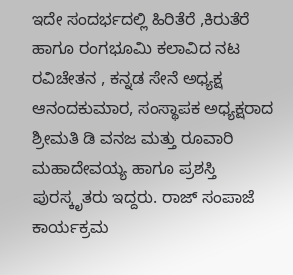ಇದೇ ಸಂದರ್ಭದಲ್ಲಿ ಹಿರಿತೆರೆ ,ಕಿರುತೆರೆ ಹಾಗೂ ರಂಗಭೂಮಿ ಕಲಾವಿದ ನಟ ರವಿಚೇತನ , ಕನ್ನಡ ಸೇನೆ ಅಧ್ಯಕ್ಷ ಆನಂದಕುಮಾರ, ಸಂಸ್ಥಾಪಕ ಅಧ್ಯಕ್ಷರಾದ ಶ್ರೀಮತಿ ಡಿ ವನಜ ಮತ್ತು ರೂವಾರಿ ಮಹಾದೇವಯ್ಯ ಹಾಗೂ ಪ್ರಶಸ್ತಿ ಪುರಸ್ಕೃತರು ಇದ್ದರು. ರಾಜ್ ಸಂಪಾಜೆ ಕಾರ್ಯಕ್ರಮ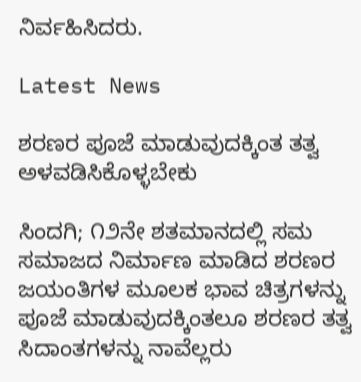ನಿರ್ವಹಿಸಿದರು.

Latest News

ಶರಣರ ಪೂಜೆ ಮಾಡುವುದಕ್ಕಿಂತ ತತ್ವ ಅಳವಡಿಸಿಕೊಳ್ಳಬೇಕು

ಸಿಂದಗಿ; ೧೨ನೇ ಶತಮಾನದಲ್ಲಿ ಸಮ ಸಮಾಜದ ನಿರ್ಮಾಣ ಮಾಡಿದ ಶರಣರ ಜಯಂತಿಗಳ ಮೂಲಕ ಭಾವ ಚಿತ್ರಗಳನ್ನು ಪೂಜೆ ಮಾಡುವುದಕ್ಕಿಂತಲೂ ಶರಣರ ತತ್ವ ಸಿದಾಂತಗಳನ್ನು ನಾವೆಲ್ಲರು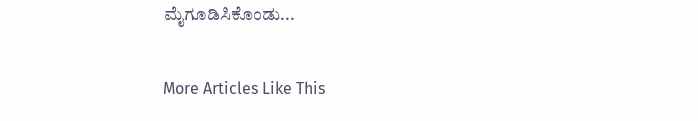ಮೈಗೂಡಿಸಿಕೊಂಡು...

More Articles Like This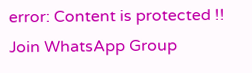error: Content is protected !!
Join WhatsApp Group